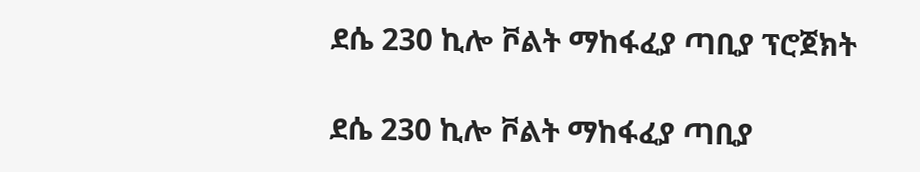ደሴ 230 ኪሎ ቮልት ማከፋፈያ ጣቢያ ፕሮጀክት

ደሴ 230 ኪሎ ቮልት ማከፋፈያ ጣቢያ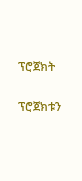ፕሮጀክት

ፕሮጀክቱን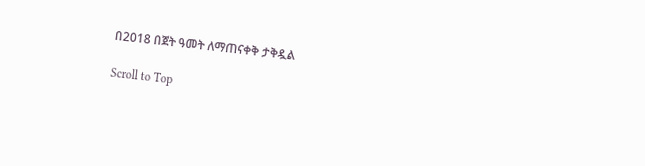በ2018 በጀት ዓመት ለማጠናቀቅ ታቅዷል

Scroll to Top